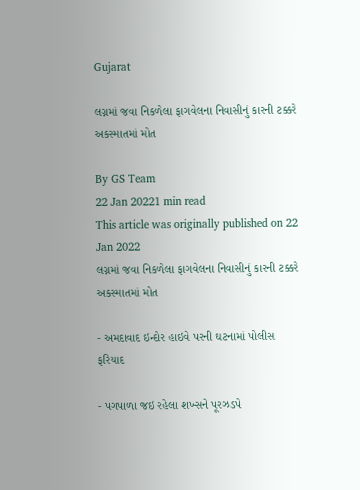Gujarat

લગ્નમાં જવા નિકળેલા ફાગવેલના નિવાસીનું કારની ટક્કરે અકસ્માતમાં મોત

By GS Team
22 Jan 20221 min read
This article was originally published on 22 Jan 2022
લગ્નમાં જવા નિકળેલા ફાગવેલના નિવાસીનું કારની ટક્કરે અકસ્માતમાં મોત

- અમદાવાદ ઇન્દોર હાઇવે પરની ઘટનામાં પોલીસ ફરિયાદ

- પગપાળા જઇ રહેલા શખ્સને પૂરઝડપે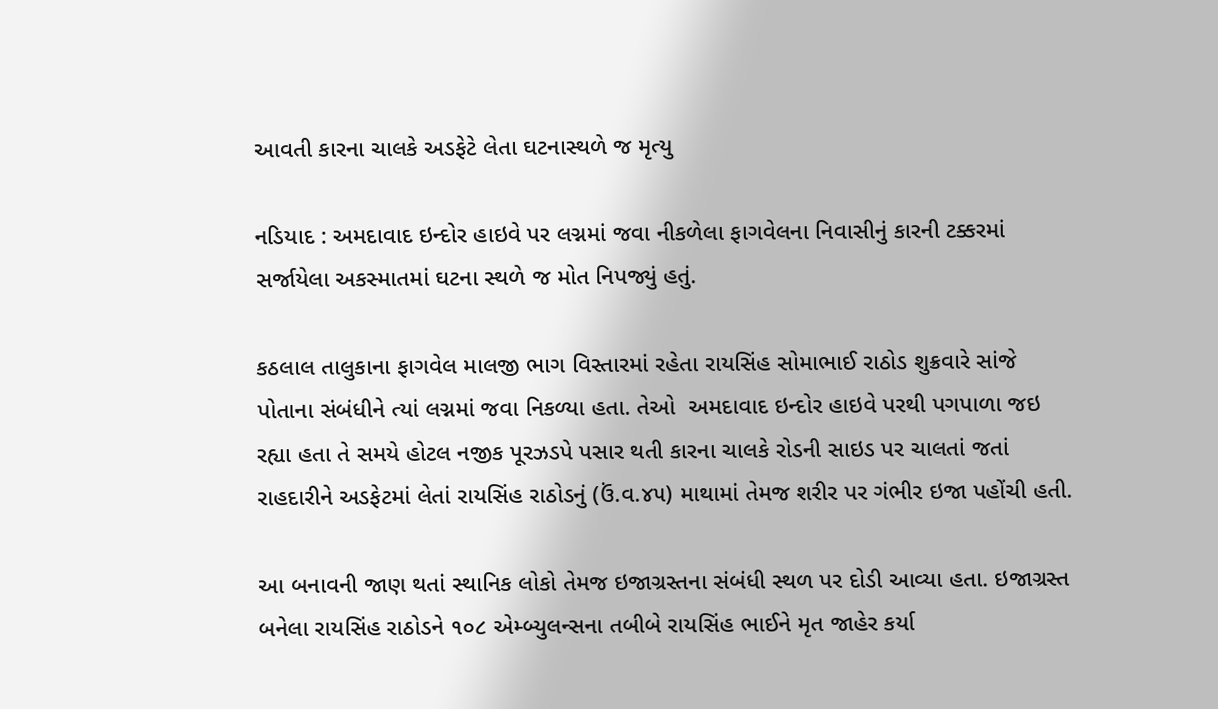આવતી કારના ચાલકે અડફેટે લેતા ઘટનાસ્થળે જ મૃત્યુ

નડિયાદ : અમદાવાદ ઇન્દોર હાઇવે પર લગ્નમાં જવા નીકળેલા ફાગવેલના નિવાસીનું કારની ટક્કરમાં સર્જાયેલા અકસ્માતમાં ઘટના સ્થળે જ મોત નિપજ્યું હતું.

કઠલાલ તાલુકાના ફાગવેલ માલજી ભાગ વિસ્તારમાં રહેતા રાયસિંહ સોમાભાઈ રાઠોડ શુક્રવારે સાંજે પોતાના સંબંધીને ત્યાં લગ્નમાં જવા નિકળ્યા હતા. તેઓ  અમદાવાદ ઇન્દોર હાઇવે પરથી પગપાળા જઇ રહ્યા હતા તે સમયે હોટલ નજીક પૂરઝડપે પસાર થતી કારના ચાલકે રોડની સાઇડ પર ચાલતાં જતાં રાહદારીને અડફેટમાં લેતાં રાયસિંહ રાઠોડનું (ઉં.વ.૪૫) માથામાં તેમજ શરીર પર ગંભીર ઇજા પહોંચી હતી.

આ બનાવની જાણ થતાં સ્થાનિક લોકો તેમજ ઇજાગ્રસ્તના સંબંધી સ્થળ પર દોડી આવ્યા હતા. ઇજાગ્રસ્ત બનેલા રાયસિંહ રાઠોડને ૧૦૮ એમ્બ્યુલન્સના તબીબે રાયસિંહ ભાઈને મૃત જાહેર કર્યા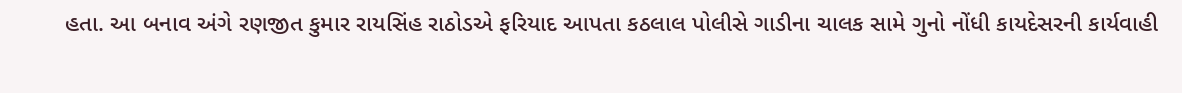હતા. આ બનાવ અંગે રણજીત કુમાર રાયસિંહ રાઠોડએ ફરિયાદ આપતા કઠલાલ પોલીસે ગાડીના ચાલક સામે ગુનો નોંધી કાયદેસરની કાર્યવાહી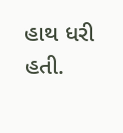હાથ ધરી હતી.